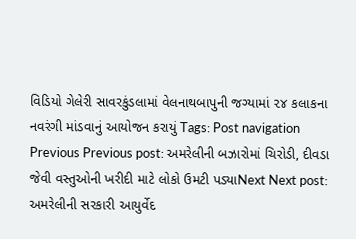વિડિયો ગેલેરી સાવરકુંડલામાં વેલનાથબાપુની જગ્યામાં ૨૪ કલાકના નવરંગી માંડવાનું આયોજન કરાયું Tags: Post navigation Previous Previous post: અમરેલીની બઝારોમાં ચિરોડી, દીવડા જેવી વસ્તુઓની ખરીદી માટે લોકો ઉમટી પડ્યાNext Next post: અમરેલીની સરકારી આયુર્વેદ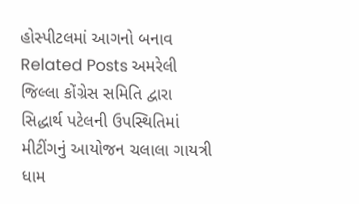હોસ્પીટલમાં આગનો બનાવ Related Posts અમરેલી જિલ્લા કોંગ્રેસ સમિતિ દ્વારા સિદ્ધાર્થ પટેલની ઉપસ્થિતિમાં મીટીંગનું આયોજન ચલાલા ગાયત્રી ધામ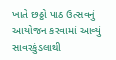ખાતે છઠ્ઠો પાઠ ઉત્સવનું આયોજન કરવામાં આવ્યું સાવરકુંડલાથી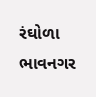રંઘોળા ભાવનગર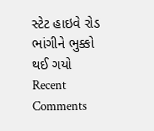સ્ટેટ હાઇવે રોડ ભાંગીને ભુક્કો થઈ ગયો
Recent Comments